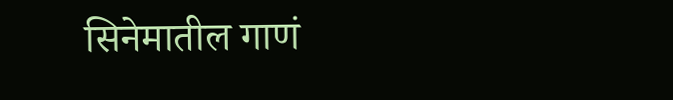सिनेमातील गाणं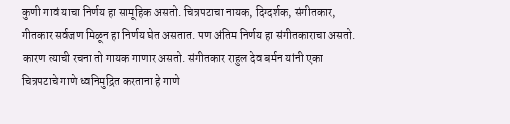कुणी गावं याचा निर्णय हा सामूहिक असतो. चित्रपटाचा नायक, दिग्दर्शक, संगीतकार, गीतकार सर्वजण मिळून हा निर्णय घेत असतात. पण अंतिम निर्णय हा संगीतकाराचा असतो. कारण त्याची रचना तो गायक गाणार असतो. संगीतकार राहुल देव बर्मन यांनी एका चित्रपटाचे गाणे ध्वनिमुद्रित करताना हे गाणे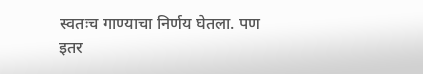स्वतःच गाण्याचा निर्णय घेतला. पण इतर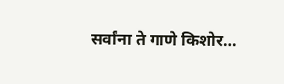सर्वांना ते गाणे किशोर…